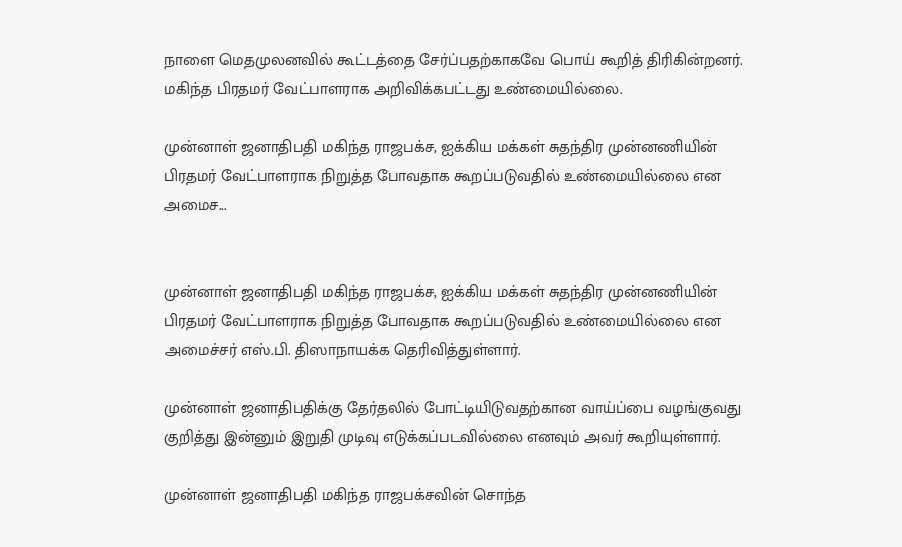நாளை மெதமுலனவில் கூட்டத்தை சேர்ப்பதற்காகவே பொய் கூறித் திரிகின்றனர். மகிந்த பிரதமர் வேட்பாளராக அறிவிக்கபட்டது உண்மையில்லை.

முன்னாள் ஜனாதிபதி மகிந்த ராஜபக்ச, ஐக்கிய மக்கள் சுதந்திர முன்னணியின் பிரதமர் வேட்பாளராக நிறுத்த போவதாக கூறப்படுவதில் உண்மையில்லை என அமைச...


முன்னாள் ஜனாதிபதி மகிந்த ராஜபக்ச, ஐக்கிய மக்கள் சுதந்திர முன்னணியின் பிரதமர் வேட்பாளராக நிறுத்த போவதாக கூறப்படுவதில் உண்மையில்லை என அமைச்சர் எஸ்.பி. திஸாநாயக்க தெரிவித்துள்ளார்.

முன்னாள் ஜனாதிபதிக்கு தேர்தலில் போட்டியிடுவதற்கான வாய்ப்பை வழங்குவது குறித்து இன்னும் இறுதி முடிவு எடுக்கப்படவில்லை எனவும் அவர் கூறியுள்ளார்.

முன்னாள் ஜனாதிபதி மகிந்த ராஜபக்சவின் சொந்த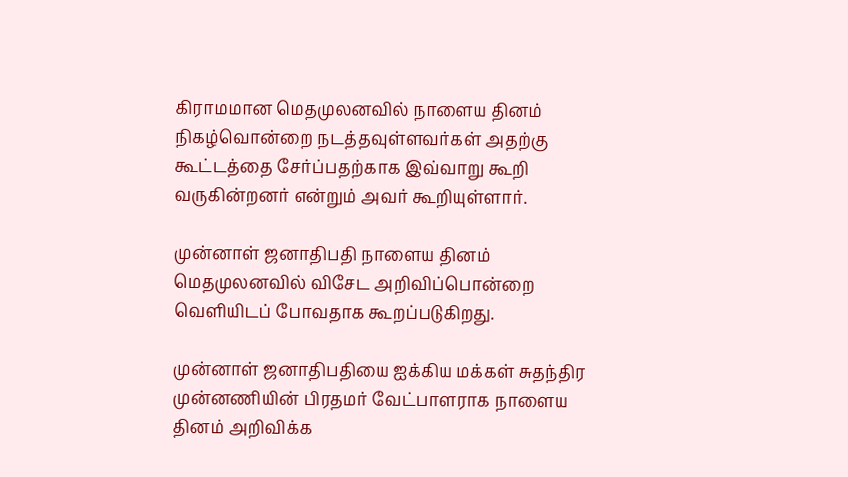கிராமமான மெதமுலனவில் நாளைய தினம் நிகழ்வொன்றை நடத்தவுள்ளவர்கள் அதற்கு கூட்டத்தை சேர்ப்பதற்காக இவ்வாறு கூறி வருகின்றனர் என்றும் அவர் கூறியுள்ளார்.

முன்னாள் ஜனாதிபதி நாளைய தினம் மெதமுலனவில் விசேட அறிவிப்பொன்றை வெளியிடப் போவதாக கூறப்படுகிறது.

முன்னாள் ஜனாதிபதியை ஐக்கிய மக்கள் சுதந்திர முன்னணியின் பிரதமர் வேட்பாளராக நாளைய தினம் அறிவிக்க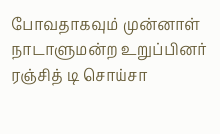போவதாகவும் முன்னாள் நாடாளுமன்ற உறுப்பினர் ரஞ்சித் டி சொய்சா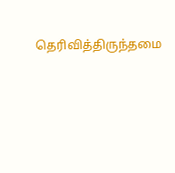தெரிவித்திருந்தமை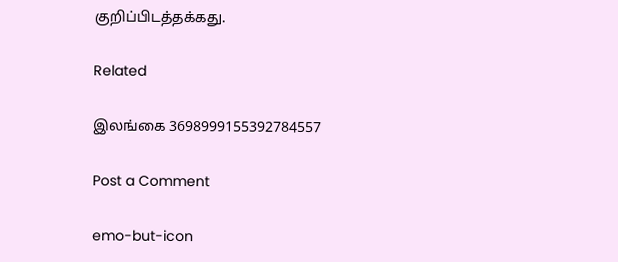குறிப்பிடத்தக்கது.

Related

இலங்கை 3698999155392784557

Post a Comment

emo-but-icon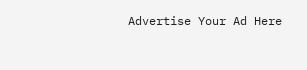Advertise Your Ad Here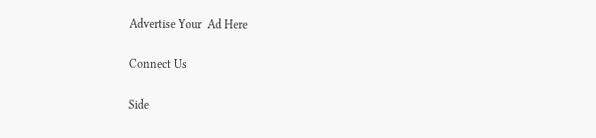Advertise Your  Ad Here

Connect Us

Side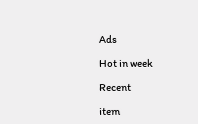Ads

Hot in week

Recent

item